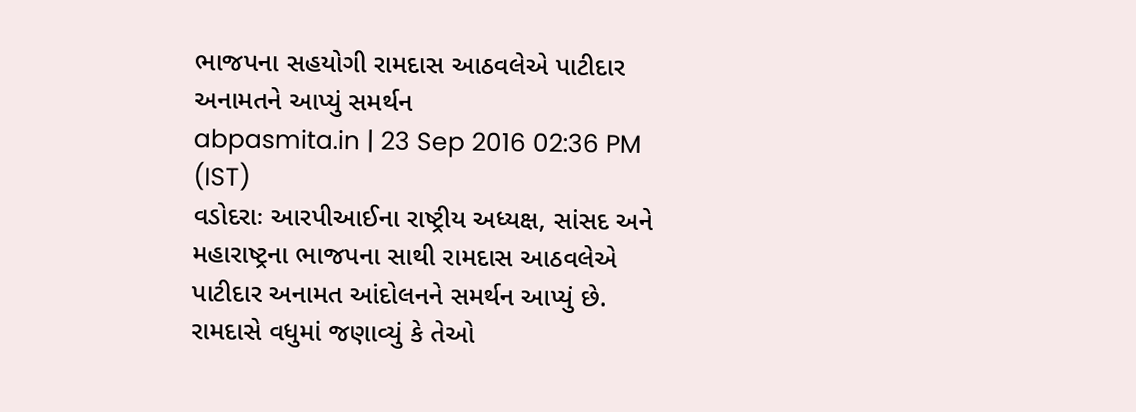ભાજપના સહયોગી રામદાસ આઠવલેએ પાટીદાર અનામતને આપ્યું સમર્થન
abpasmita.in | 23 Sep 2016 02:36 PM (IST)
વડોદરાઃ આરપીઆઈના રાષ્ટ્રીય અધ્યક્ષ, સાંસદ અને મહારાષ્ટ્રના ભાજપના સાથી રામદાસ આઠવલેએ પાટીદાર અનામત આંદોલનને સમર્થન આપ્યું છે. રામદાસે વધુમાં જણાવ્યું કે તેઓ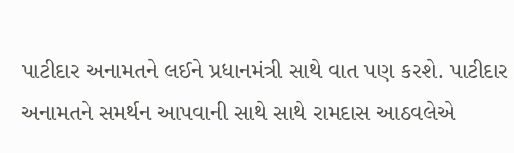પાટીદાર અનામતને લઈને પ્રધાનમંત્રી સાથે વાત પણ કરશે. પાટીદાર અનામતને સમર્થન આપવાની સાથે સાથે રામદાસ આઠવલેએ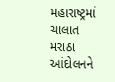મહારાષ્ટ્રમાં ચાલાત મરાઠા આંદોલનને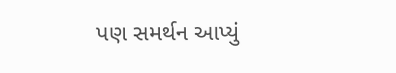પણ સમર્થન આપ્યું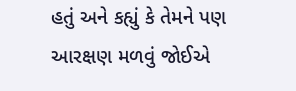હતું અને કહ્યું કે તેમને પણ આરક્ષણ મળવું જોઈએ